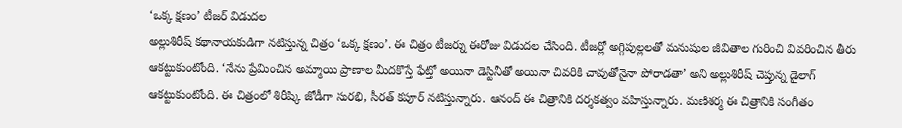‘ఒక్క క్షణం’ టీజర్ విడుదల
అల్లుశిరీష్ కథానాయకుడిగా నటిస్తున్న చిత్రం ‘ఒక్క క్షణం’. ఈ చిత్రం టీజర్ను ఈరోజు విడుదల చేసింది. టీజర్లో అగ్గిపుల్లలతో మనుషుల జీవితాల గురించి వివరించిన తీరు ఆకట్టుకుంటోంది. ‘నేను ప్రేమించిన అమ్మాయి ప్రాణాల మీదకొస్తే ఫేట్తో అయినా డెస్టినీతో అయినా చివరికి చావుతోనైనా పోరాడతా’ అని అల్లుశిరీష్ చెప్తున్న డైలాగ్ ఆకట్టుకుంటోంది. ఈ చిత్రంలో శిరీష్కి జోడీగా సురభి, సీరత్ కపూర్ నటిస్తున్నారు. ఆనంద్ ఈ చిత్రానికి దర్శకత్వం వహిస్తున్నారు. మణిశర్మ ఈ చిత్రానికి సంగీతం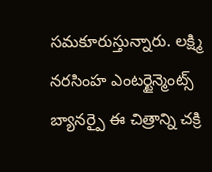సమకూరుస్తున్నారు. లక్ష్మి నరసింహ ఎంటర్టైన్మెంట్స్ బ్యానర్పై ఈ చిత్రాన్ని చక్రి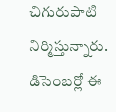చిగురుపాటి నిర్మిస్తున్నారు. డిసెంబర్లో ఈ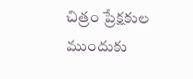చిత్రం ప్రేక్షకుల ముందుకు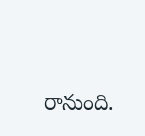రానుంది.